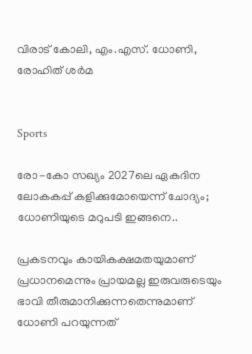വിരാട് കോലി, എം.എസ്. ധോണി, രോഹിത് ശർമ


Sports

രോ-കോ സഖ‍്യം 2027ലെ ഏകദിന ലോകകപ്പ് കളിക്കുമോയെന്ന് ചോദ‍്യം; ധോണിയുടെ മറുപടി ഇങ്ങനെ..

പ്രകടനവും കായികക്ഷമതയുമാണ് പ്രധാനമെന്നും പ്രായമല്ല ഇരുവരുടെയും ഭാവി തീരുമാനിക്കുന്നതെന്നുമാണ് ധോണി പറയുന്നത്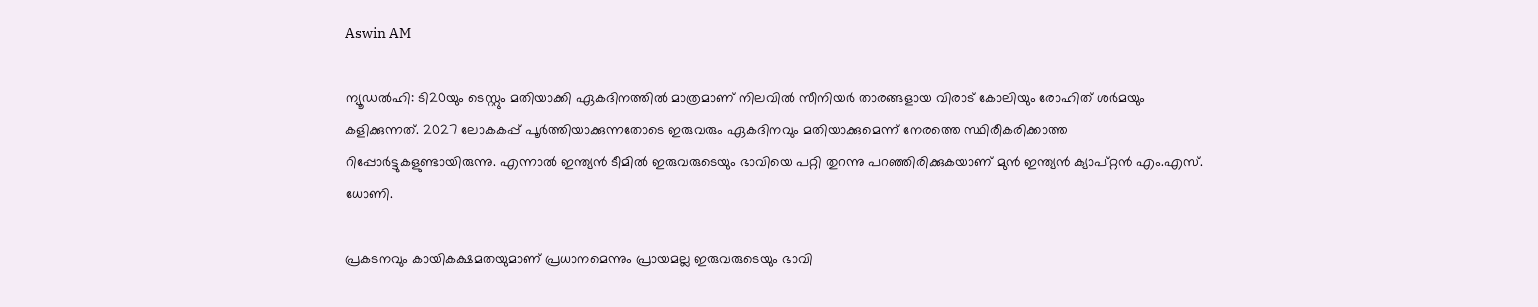Aswin AM

ന‍്യൂഡൽഹി: ടി20യും ടെസ്റ്റും മതിയാക്കി ഏകദിനത്തിൽ മാത്രമാണ് നിലവിൽ സീനിയർ താരങ്ങളായ വിരാട് കോലിയും രോഹിത് ശർമയും കളിക്കുന്നത്. 2027 ലോകകപ്പ് പൂർത്തിയാക്കുന്നതോടെ ഇരുവരും ഏകദിനവും മതിയാക്കുമെന്ന് നേരത്തെ സ്ഥിരീകരിക്കാത്ത റിപ്പോർട്ടുകളുണ്ടായിരുന്നു. എന്നാൽ ഇന്ത‍്യൻ ടീമിൽ ഇരുവരുടെയും ഭാവിയെ പറ്റി തുറന്നു പറഞ്ഞിരിക്കുകയാണ് മുൻ ഇന്ത‍്യൻ ക‍്യാപ്റ്റൻ എം.എസ്. ധോണി.

പ്രകടനവും കായികക്ഷമതയുമാണ് പ്രധാനമെന്നും പ്രായമല്ല ഇരുവരുടെയും ഭാവി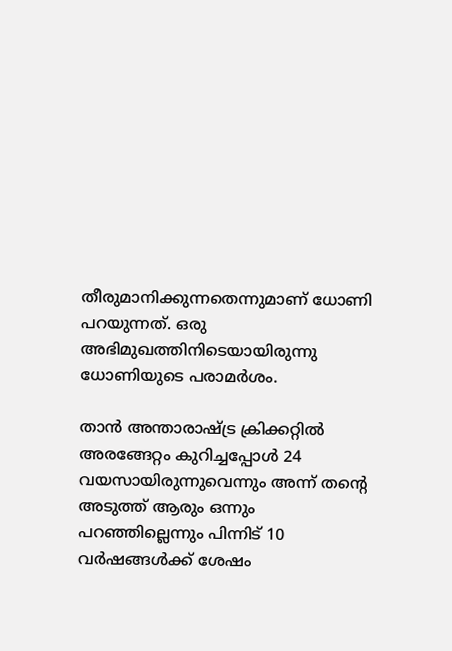തീരുമാനിക്കുന്നതെന്നുമാണ് ധോണി പറയുന്നത്. ഒരു അഭിമുഖത്തിനിടെ‍യായിരുന്നു ധോണിയുടെ പരാമർശം.

താൻ അന്താരാഷ്ട്ര ക്രിക്കറ്റിൽ അരങ്ങേറ്റം കുറിച്ചപ്പോൾ‌ 24 വയസായിരുന്നുവെന്നും അന്ന് തന്‍റെ അടുത്ത് ആരും ഒന്നും പറഞ്ഞില്ലെന്നും പിന്നിട് 10 വർഷങ്ങൾക്ക് ശേഷം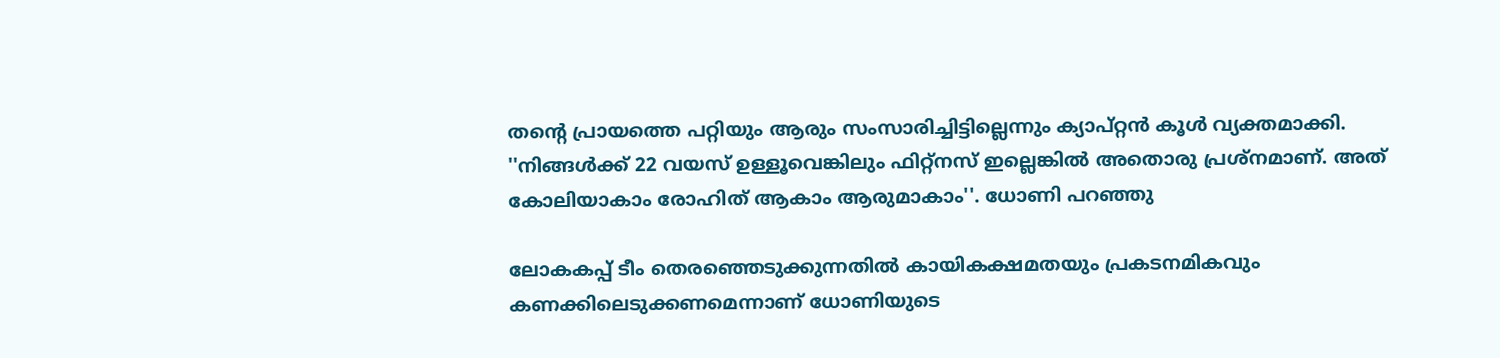തന്‍റെ പ്രായത്തെ പറ്റിയും ആരും സംസാരിച്ചിട്ടില്ലെന്നും ക‍്യാപ്റ്റൻ കൂൾ വ‍്യക്തമാക്കി. ''നിങ്ങൾക്ക് 22 വയസ് ഉള്ളൂവെങ്കിലും ഫിറ്റ്നസ് ഇല്ലെങ്കിൽ അതൊരു പ്രശ്നമാണ്. അത് കോലിയാകാം രോഹിത് ആകാം ആരുമാകാം''. ധോണി പറഞ്ഞു

ലോകകപ്പ് ടീം തെരഞ്ഞെടുക്കുന്നതിൽ കായികക്ഷമത‍യും പ്രകടനമികവും കണക്കിലെടുക്കണമെന്നാണ് ധോണിയുടെ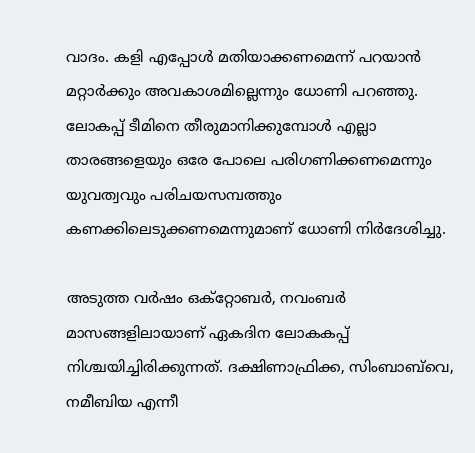വാദം. കളി എപ്പോൾ മതിയാക്കണമെന്ന് പറയാൻ മറ്റാർക്കും അവകാശമില്ലെന്നും ധോണി പറഞ്ഞു. ലോകപ്പ് ടീമിനെ തീരുമാനിക്കുമ്പോൾ എല്ലാ താരങ്ങളെയും ഒരേ പോലെ പരിഗണിക്കണമെന്നും യുവത്വവും പരിചയസമ്പത്തും കണക്കിലെടുക്കണമെന്നുമാണ് ധോണി നിർദേശിച്ചു.

അടുത്ത വർഷം ഒക്റ്റോബർ, നവംബർ മാസങ്ങളിലായാണ് ഏകദിന ലോകകപ്പ് നിശ്ചയിച്ചിരിക്കുന്നത്. ദക്ഷിണാഫ്രിക്ക, സിംബാബ്‌വെ, നമീബിയ എന്നീ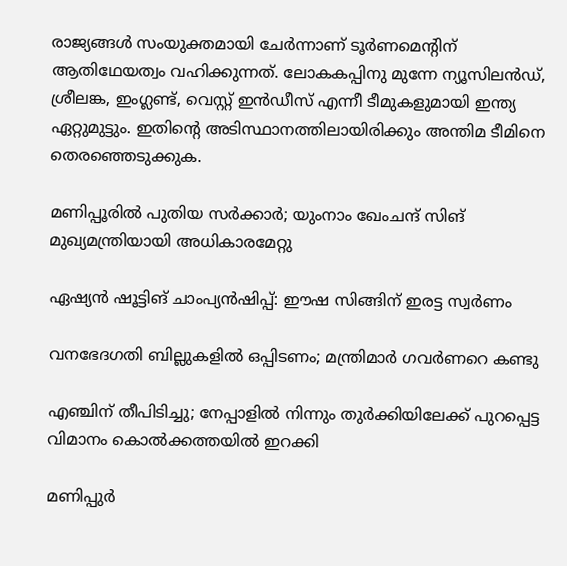രാജ‍്യങ്ങൾ സംയുക്തമായി ചേർന്നാണ് ടൂർണമെന്‍റിന് ആതിഥേയത്വം വഹിക്കുന്നത്. ലോകകപ്പിനു മുന്നേ ന‍്യൂസിലൻഡ്, ശ്രീലങ്ക, ഇംഗ്ലണ്ട്, വെസ്റ്റ് ഇൻഡീസ് എന്നീ ടീമുകളുമായി ഇന്ത‍്യ ഏറ്റുമുട്ടും. ഇതിന്‍റെ അടിസ്ഥാനത്തിലായിരിക്കും അന്തിമ ടീമിനെ തെരഞ്ഞെടുക്കുക.

മണിപ്പൂരിൽ പുതിയ സർക്കാർ; യുംനാം ഖേംചന്ദ് സിങ് മുഖ്യമന്ത്രിയായി അധികാരമേറ്റു

ഏഷ്യൻ ഷൂട്ടിങ് ചാംപ്യൻഷിപ്പ്: ഈഷ സിങ്ങിന് ഇരട്ട സ്വർണം

വനഭേദഗതി ബില്ലുകളിൽ ഒപ്പിടണം; മന്ത്രിമാർ ഗവർണറെ കണ്ടു

എഞ്ചിന് തീപിടിച്ചു; നേപ്പാളിൽ നിന്നും തുർക്കിയിലേക്ക് പുറപ്പെട്ട വിമാനം കൊൽക്കത്തയിൽ ഇറക്കി

മണിപ്പുർ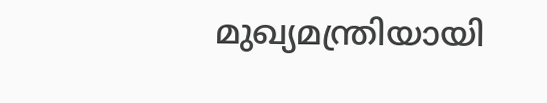മുഖ്യമന്ത്രിയായി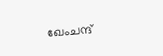ഖേംചന്ദ്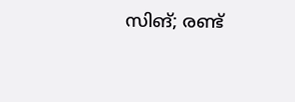സിങ്; രണ്ട്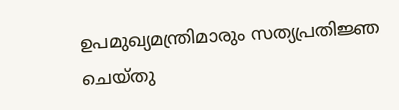ഉപമുഖ്യമന്ത്രിമാരും സത്യപ്രതിജ്ഞ ചെയ്തു